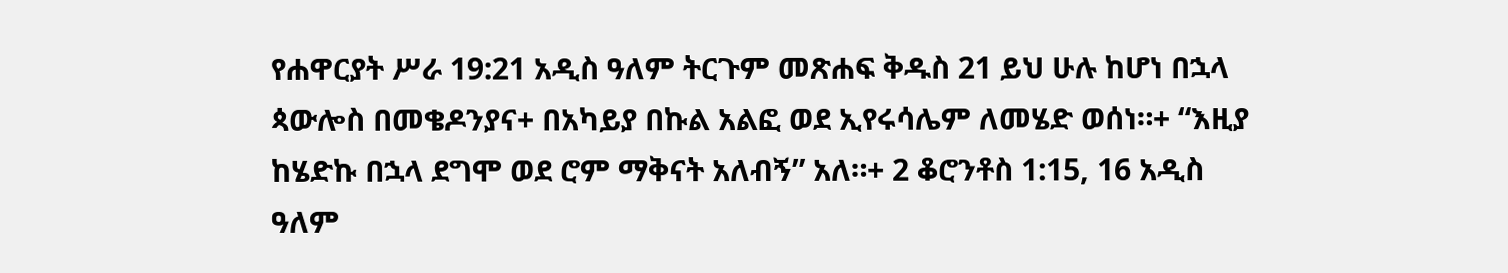የሐዋርያት ሥራ 19:21 አዲስ ዓለም ትርጉም መጽሐፍ ቅዱስ 21 ይህ ሁሉ ከሆነ በኋላ ጳውሎስ በመቄዶንያና+ በአካይያ በኩል አልፎ ወደ ኢየሩሳሌም ለመሄድ ወሰነ።+ “እዚያ ከሄድኩ በኋላ ደግሞ ወደ ሮም ማቅናት አለብኝ” አለ።+ 2 ቆሮንቶስ 1:15, 16 አዲስ ዓለም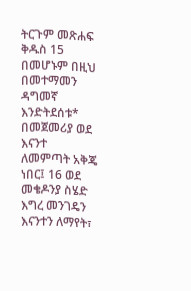ትርጉም መጽሐፍ ቅዱስ 15 በመሆኑም በዚህ በመተማመን ዳግመኛ እንድትደሰቱ* በመጀመሪያ ወደ እናንተ ለመምጣት አቅጄ ነበር፤ 16 ወደ መቄዶንያ ስሄድ እግረ መንገዴን እናንተን ለማየት፣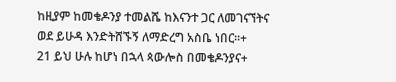ከዚያም ከመቄዶንያ ተመልሼ ከእናንተ ጋር ለመገናኘትና ወደ ይሁዳ እንድትሸኙኝ ለማድረግ አስቤ ነበር።+
21 ይህ ሁሉ ከሆነ በኋላ ጳውሎስ በመቄዶንያና+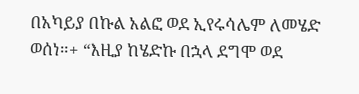በአካይያ በኩል አልፎ ወደ ኢየሩሳሌም ለመሄድ ወሰነ።+ “እዚያ ከሄድኩ በኋላ ደግሞ ወደ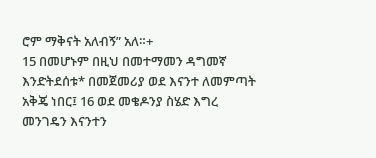ሮም ማቅናት አለብኝ” አለ።+
15 በመሆኑም በዚህ በመተማመን ዳግመኛ እንድትደሰቱ* በመጀመሪያ ወደ እናንተ ለመምጣት አቅጄ ነበር፤ 16 ወደ መቄዶንያ ስሄድ እግረ መንገዴን እናንተን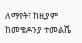ለማየት፣ ከዚያም ከመቄዶንያ ተመልሼ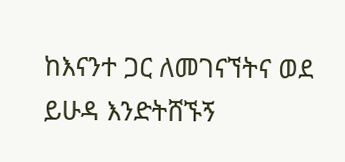ከእናንተ ጋር ለመገናኘትና ወደ ይሁዳ እንድትሸኙኝ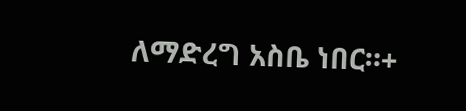ለማድረግ አስቤ ነበር።+